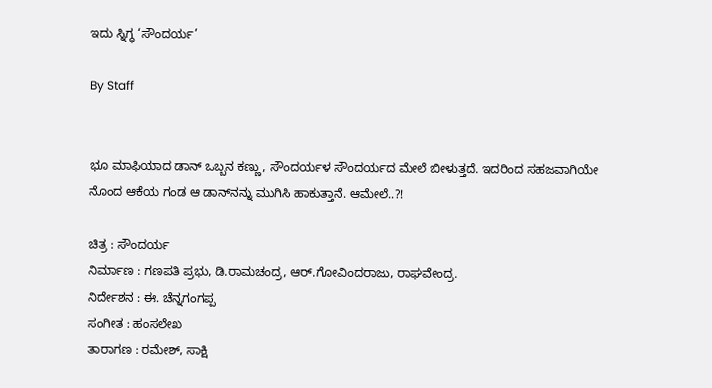ಇದು ಸ್ನಿಗ್ಧ ‘ಸೌಂದರ್ಯ’

By Staff


ಭೂ ಮಾಫಿಯಾದ ಡಾನ್‌ ಒಬ್ಬನ ಕಣ್ಣು, ಸೌಂದರ್ಯಳ ಸೌಂದರ್ಯದ ಮೇಲೆ ಬೀಳುತ್ತದೆ. ಇದರಿಂದ ಸಹಜವಾಗಿಯೇ ನೊಂದ ಆಕೆಯ ಗಂಡ ಆ ಡಾನ್‌ನನ್ನು ಮುಗಿಸಿ ಹಾಕುತ್ತಾನೆ. ಆಮೇಲೆ..?!

ಚಿತ್ರ : ಸೌಂದರ್ಯ
ನಿರ್ಮಾಣ : ಗಣಪತಿ ಪ್ರಭು, ಡಿ.ರಾಮಚಂದ್ರ, ಆರ್‌.ಗೋವಿಂದರಾಜು, ರಾಘವೇಂದ್ರ.
ನಿರ್ದೇಶನ : ಈ. ಚೆನ್ನಗಂಗಪ್ಪ
ಸಂಗೀತ : ಹಂಸಲೇಖ
ತಾರಾಗಣ : ರಮೇಶ್‌, ಸಾಕ್ಷಿ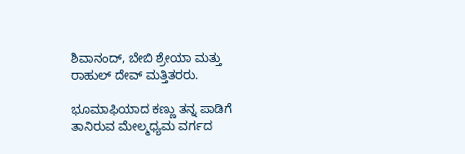ಶಿವಾನಂದ್‌, ಬೇಬಿ ಶ್ರೇಯಾ ಮತ್ತು ರಾಹುಲ್‌ ದೇವ್‌ ಮತ್ತಿತರರು.

ಭೂಮಾಫಿಯಾದ ಕಣ್ಣು ತನ್ನ ಪಾಡಿಗೆ ತಾನಿರುವ ಮೇಲ್ಮಧ್ಯಮ ವರ್ಗದ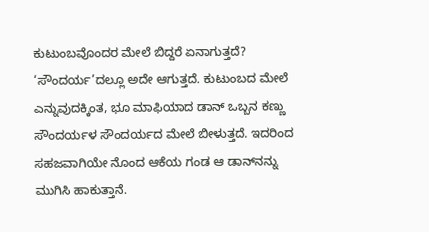ಕುಟುಂಬವೊಂದರ ಮೇಲೆ ಬಿದ್ದರೆ ಏನಾಗುತ್ತದೆ? ‘ಸೌಂದರ್ಯ’ದಲ್ಲೂ ಅದೇ ಆಗುತ್ತದೆ. ಕುಟುಂಬದ ಮೇಲೆ ಎನ್ನುವುದಕ್ಕಿಂತ, ಭೂ ಮಾಫಿಯಾದ ಡಾನ್‌ ಒಬ್ಬನ ಕಣ್ಣು ಸೌಂದರ್ಯಳ ಸೌಂದರ್ಯದ ಮೇಲೆ ಬೀಳುತ್ತದೆ. ಇದರಿಂದ ಸಹಜವಾಗಿಯೇ ನೊಂದ ಆಕೆಯ ಗಂಡ ಆ ಡಾನ್‌ನನ್ನು ಮುಗಿಸಿ ಹಾಕುತ್ತಾನೆ.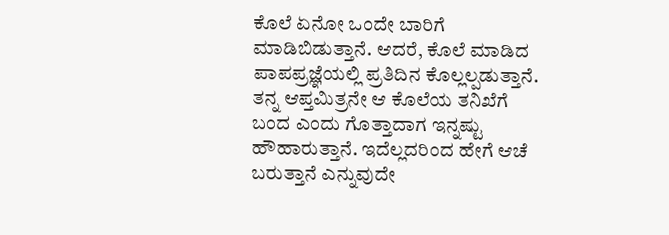ಕೊಲೆ ಏನೋ ಒಂದೇ ಬಾರಿಗೆ ಮಾಡಿಬಿಡುತ್ತಾನೆ. ಆದರೆ, ಕೊಲೆ ಮಾಡಿದ ಪಾಪಪ್ರಜ್ಞೆಯಲ್ಲಿ ಪ್ರತಿದಿನ ಕೊಲ್ಲಲ್ಪಡುತ್ತಾನೆ. ತನ್ನ ಆಪ್ತಮಿತ್ರನೇ ಆ ಕೊಲೆಯ ತನಿಖೆಗೆ ಬಂದ ಎಂದು ಗೊತ್ತಾದಾಗ ಇನ್ನಷ್ಟು ಹೌಹಾರುತ್ತಾನೆ. ಇದೆಲ್ಲದರಿಂದ ಹೇಗೆ ಆಚೆ ಬರುತ್ತಾನೆ ಎನ್ನುವುದೇ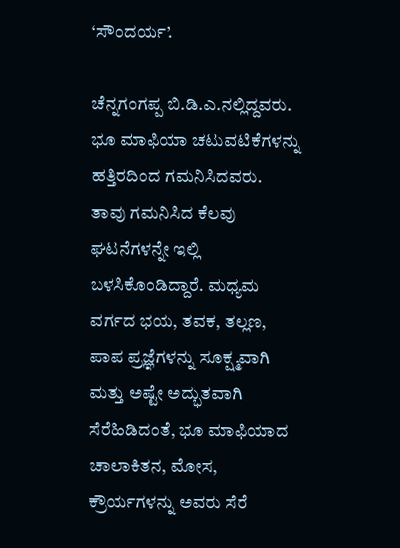‘ಸೌಂದರ್ಯ’.

ಚೆನ್ನಗಂಗಪ್ಪ ಬಿ.ಡಿ.ಎ.ನಲ್ಲಿದ್ದವರು. ಭೂ ಮಾಫಿಯಾ ಚಟುವಟಿಕೆಗಳನ್ನು ಹತ್ತಿರದಿಂದ ಗಮನಿಸಿದವರು. ತಾವು ಗಮನಿಸಿದ ಕೆಲವು ಘಟನೆಗಳನ್ನೇ ಇಲ್ಲಿ ಬಳಸಿಕೊಂಡಿದ್ದಾರೆ. ಮಧ್ಯಮ ವರ್ಗದ ಭಯ, ತವಕ, ತಲ್ಲಣ, ಪಾಪ ಪ್ರಜ್ಞೆಗಳನ್ನು ಸೂಕ್ಷ್ಮವಾಗಿ ಮತ್ತು ಅಷ್ಟೇ ಅದ್ಭುತವಾಗಿ ಸೆರೆಹಿಡಿದಂತೆ, ಭೂ ಮಾಫಿಯಾದ ಚಾಲಾಕಿತನ, ಮೋಸ, ಕ್ರೌರ್ಯಗಳನ್ನು ಅವರು ಸೆರೆ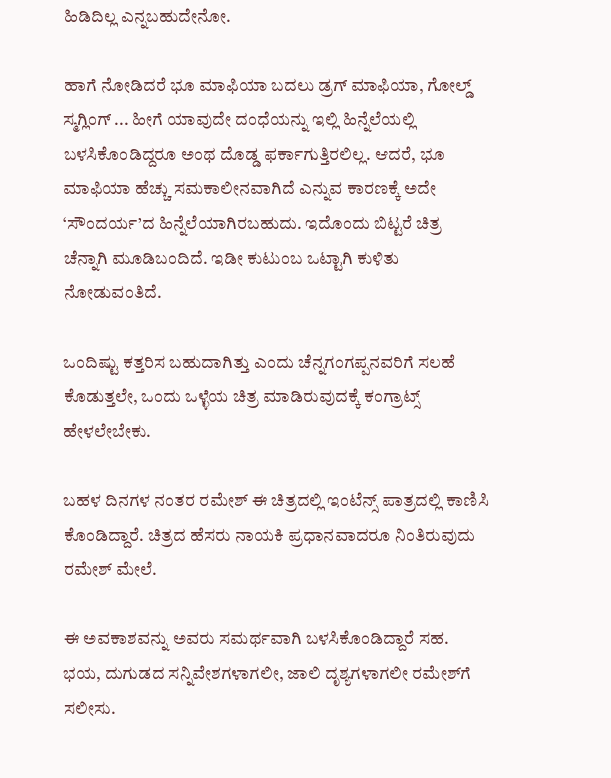ಹಿಡಿದಿಲ್ಲ ಎನ್ನಬಹುದೇನೋ.

ಹಾಗೆ ನೋಡಿದರೆ ಭೂ ಮಾಫಿಯಾ ಬದಲು ಡ್ರಗ್‌ ಮಾಫಿಯಾ, ಗೋಲ್ಡ್‌ ಸ್ಮಗ್ಲಿಂಗ್‌ ... ಹೀಗೆ ಯಾವುದೇ ದಂಧೆಯನ್ನು ಇಲ್ಲಿ ಹಿನ್ನೆಲೆಯಲ್ಲಿ ಬಳಸಿಕೊಂಡಿದ್ದರೂ ಅಂಥ ದೊಡ್ಡ ಫರ್ಕಾಗುತ್ತಿರಲಿಲ್ಲ. ಆದರೆ, ಭೂ ಮಾಫಿಯಾ ಹೆಚ್ಚು ಸಮಕಾಲೀನವಾಗಿದೆ ಎನ್ನುವ ಕಾರಣಕ್ಕೆ ಅದೇ ‘ಸೌಂದರ್ಯ’ದ ಹಿನ್ನೆಲೆಯಾಗಿರಬಹುದು. ಇದೊಂದು ಬಿಟ್ಟರೆ ಚಿತ್ರ ಚೆನ್ನಾಗಿ ಮೂಡಿಬಂದಿದೆ. ಇಡೀ ಕುಟುಂಬ ಒಟ್ಟಾಗಿ ಕುಳಿತು ನೋಡುವಂತಿದೆ.

ಒಂದಿಷ್ಟು ಕತ್ತರಿಸ ಬಹುದಾಗಿತ್ತು ಎಂದು ಚೆನ್ನಗಂಗಪ್ಪನವರಿಗೆ ಸಲಹೆ ಕೊಡುತ್ತಲೇ, ಒಂದು ಒಳ್ಳೆಯ ಚಿತ್ರ ಮಾಡಿರುವುದಕ್ಕೆ ಕಂಗ್ರಾಟ್ಸ್‌ ಹೇಳಲೇಬೇಕು.

ಬಹಳ ದಿನಗಳ ನಂತರ ರಮೇಶ್‌ ಈ ಚಿತ್ರದಲ್ಲಿ ಇಂಟೆನ್ಸ್‌ ಪಾತ್ರದಲ್ಲಿ ಕಾಣಿಸಿ ಕೊಂಡಿದ್ದಾರೆ. ಚಿತ್ರದ ಹೆಸರು ನಾಯಕಿ ಪ್ರಧಾನವಾದರೂ ನಿಂತಿರುವುದು ರಮೇಶ್‌ ಮೇಲೆ.

ಈ ಅವಕಾಶವನ್ನು ಅವರು ಸಮರ್ಥವಾಗಿ ಬಳಸಿಕೊಂಡಿದ್ದಾರೆ ಸಹ. ಭಯ, ದುಗುಡದ ಸನ್ನಿವೇಶಗಳಾಗಲೀ, ಜಾಲಿ ದೃಶ್ಯಗಳಾಗಲೀ ರಮೇಶ್‌ಗೆ ಸಲೀಸು.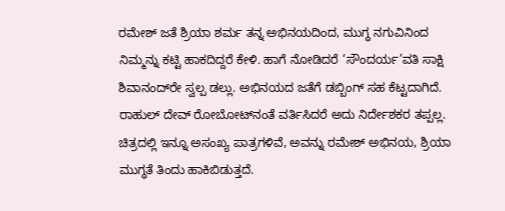ರಮೇಶ್‌ ಜತೆ ಶ್ರಿಯಾ ಶರ್ಮ ತನ್ನ ಅಭಿನಯದಿಂದ, ಮುಗ್ಧ ನಗುವಿನಿಂದ ನಿಮ್ಮನ್ನು ಕಟ್ಟಿ ಹಾಕದಿದ್ದರೆ ಕೇಳಿ. ಹಾಗೆ ನೋಡಿದರೆ ‘ಸೌಂದರ್ಯ’ವತಿ ಸಾಕ್ಷಿ ಶಿವಾನಂದ್‌ರೇ ಸ್ವಲ್ಪ ಡಲ್ಲು. ಅಭಿನಯದ ಜತೆಗೆ ಡಬ್ಬಿಂಗ್‌ ಸಹ ಕೆಟ್ಟದಾಗಿದೆ. ರಾಹುಲ್‌ ದೇವ್‌ ರೋಬೋಟ್‌ನಂತೆ ವರ್ತಿಸಿದರೆ ಅದು ನಿರ್ದೇಶಕರ ತಪ್ಪಲ್ಲ. ಚಿತ್ರದಲ್ಲಿ ಇನ್ನೂ ಅಸಂಖ್ಯ ಪಾತ್ರಗಳಿವೆ, ಅವನ್ನು ರಮೇಶ್‌ ಅಭಿನಯ, ಶ್ರಿಯಾ ಮುಗ್ಧತೆ ತಿಂದು ಹಾಕಿಬಿಡುತ್ತದೆ.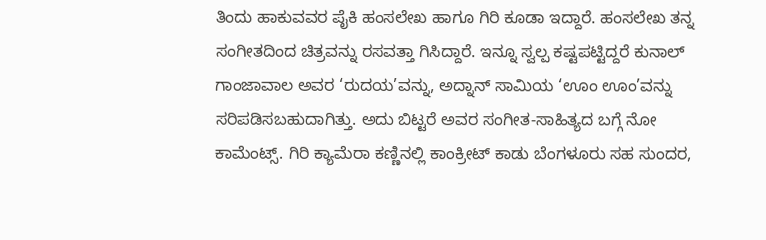ತಿಂದು ಹಾಕುವವರ ಪೈಕಿ ಹಂಸಲೇಖ ಹಾಗೂ ಗಿರಿ ಕೂಡಾ ಇದ್ದಾರೆ. ಹಂಸಲೇಖ ತನ್ನ ಸಂಗೀತದಿಂದ ಚಿತ್ರವನ್ನು ರಸವತ್ತಾ ಗಿಸಿದ್ದಾರೆ. ಇನ್ನೂ ಸ್ವಲ್ಪ ಕಷ್ಟಪಟ್ಟಿದ್ದರೆ ಕುನಾಲ್‌ ಗಾಂಜಾವಾಲ ಅವರ ‘ರುದಯ’ವನ್ನು, ಅದ್ನಾನ್‌ ಸಾಮಿಯ ‘ಊಂ ಊಂ’ವನ್ನು ಸರಿಪಡಿಸಬಹುದಾಗಿತ್ತು. ಅದು ಬಿಟ್ಟರೆ ಅವರ ಸಂಗೀತ-ಸಾಹಿತ್ಯದ ಬಗ್ಗೆ ನೋ ಕಾಮೆಂಟ್ಸ್‌. ಗಿರಿ ಕ್ಯಾಮೆರಾ ಕಣ್ಣಿನಲ್ಲಿ ಕಾಂಕ್ರೀಟ್‌ ಕಾಡು ಬೆಂಗಳೂರು ಸಹ ಸುಂದರ,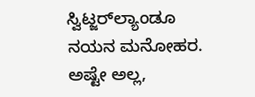ಸ್ವಿಟ್ಜರ್‌ಲ್ಯಾಂಡೂ ನಯನ ಮನೋಹರ. ಅಷ್ಟೇ ಅಲ್ಲ,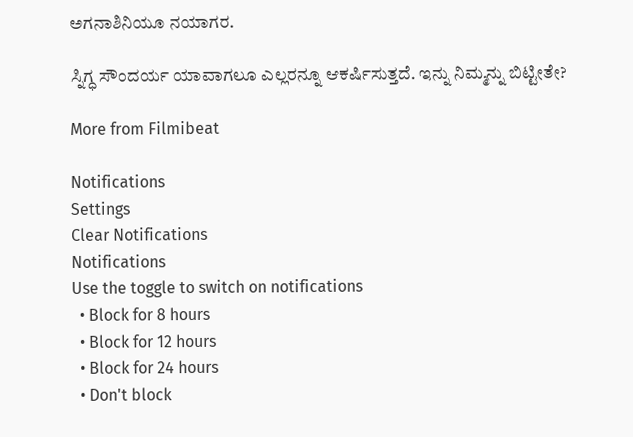ಅಗನಾಶಿನಿಯೂ ನಯಾಗರ.

ಸ್ನಿಗ್ಧ ಸೌಂದರ್ಯ ಯಾವಾಗಲೂ ಎಲ್ಲರನ್ನೂ ಆಕರ್ಷಿಸುತ್ತದೆ. ಇನ್ನು ನಿಮ್ಮನ್ನು ಬಿಟ್ಟೀತೇ?

More from Filmibeat

Notifications
Settings
Clear Notifications
Notifications
Use the toggle to switch on notifications
  • Block for 8 hours
  • Block for 12 hours
  • Block for 24 hours
  • Don't block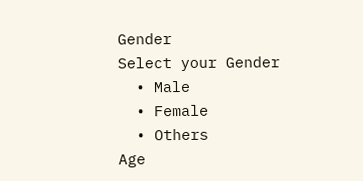Gender
Select your Gender
  • Male
  • Female
  • Others
Age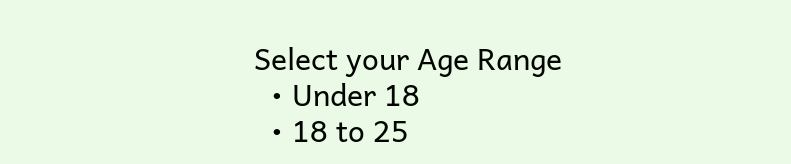Select your Age Range
  • Under 18
  • 18 to 25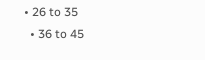• 26 to 35
  • 36 to 45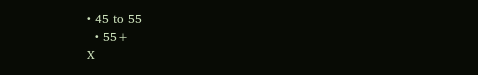• 45 to 55
  • 55+
X